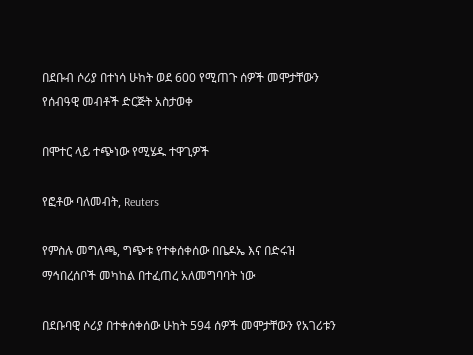በደቡብ ሶሪያ በተነሳ ሁከት ወደ 600 የሚጠጉ ሰዎች መሞታቸውን የሰብዓዊ መብቶች ድርጅት አስታወቀ

በሞተር ላይ ተጭነው የሚሄዱ ተዋጊዎች

የፎቶው ባለመብት, Reuters

የምስሉ መግለጫ, ግጭቱ የተቀሰቀሰው በቤዶኤ እና በድሩዝ ማኅበረሰቦች መካከል በተፈጠረ አለመግባባት ነው

በደቡባዊ ሶሪያ በተቀሰቀሰው ሁከት 594 ሰዎች መሞታቸውን የአገሪቱን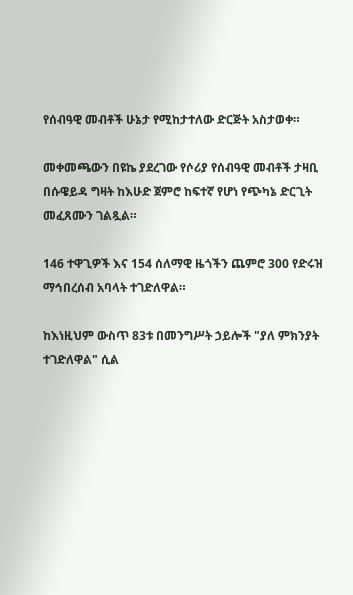የሰብዓዊ መብቶች ሁኔታ የሚከታተለው ድርጅት አስታወቀ።

መቀመጫውን በዩኬ ያደረገው የሶሪያ የሰብዓዊ መብቶች ታዛቢ በሱዌይዳ ግዛት ከእሁድ ጀምሮ ከፍተኛ የሆነ የጭካኔ ድርጊት መፈጸሙን ገልጿል።

146 ተዋጊዎች እና 154 ሰለማዊ ዜጎችን ጨምሮ 300 የድሩዝ ማኅበረሰብ አባላት ተገድለዋል።

ከእነዚህም ውስጥ 83ቱ በመንግሥት ኃይሎች "ያለ ምክንያት ተገድለዋል" ሲል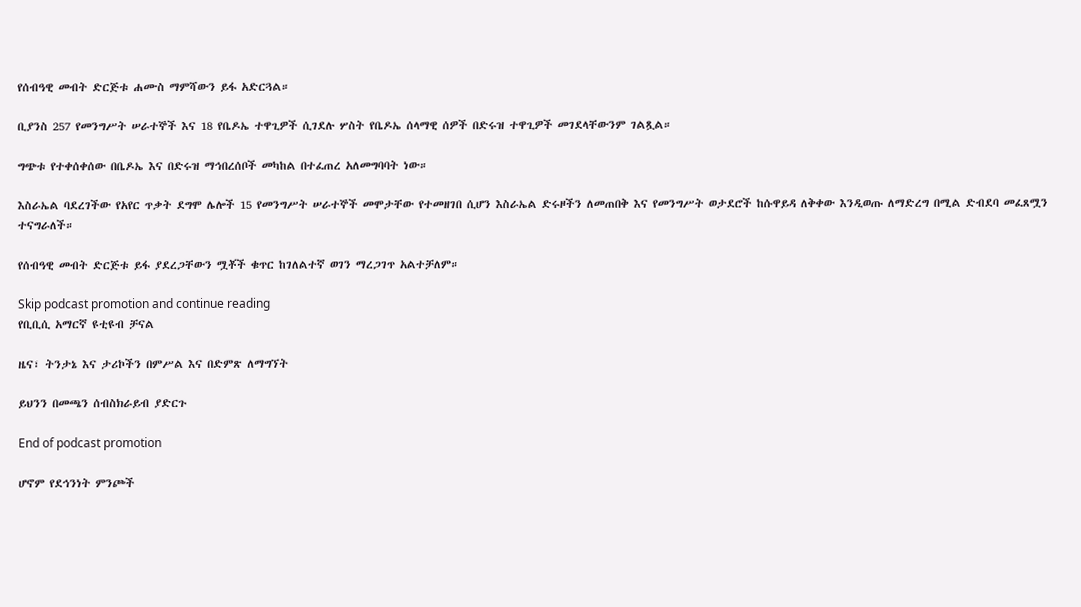የሰብዓዊ መብት ድርጅቱ ሐሙስ ማምሻውን ይፋ አድርጓል።

ቢያንስ 257 የመንግሥት ሠራተኞች እና 18 የቤዶኤ ተዋጊዎች ሲገደሉ ሦስት የቤዶኤ ሰላማዊ ሰዎች በድሩዝ ተዋጊዎች መገደላቸውንም ገልጿል።

ግጭቱ የተቀሰቀሰው በቤዶኤ እና በድሩዝ ማኅበረሰቦች መካከል በተፈጠረ አለመግባባት ነው።

እስራኤል ባደረገችው የአየር ጥቃት ደግሞ ሌሎች 15 የመንግሥት ሠራተኞች መሞታቸው የተመዘገበ ሲሆን እስራኤል ድሩዞችን ለመጠበቅ እና የመንግሥት ወታደሮች ከሱዋይዳ ለቅቀው እንዲወጡ ለማድረግ በሚል ድብደባ መፈጸሟን ተናግራለች።

የሰብዓዊ መብት ድርጅቱ ይፋ ያደረጋቸውን ሟቾች ቁጥር ከገለልተኛ ወገን ማረጋገጥ አልተቻለም።

Skip podcast promotion and continue reading
የቢቢሲ አማርኛ ዩቲዩብ ቻናል

ዜና፣ ትንታኔ እና ታሪኮችን በምሥል እና በድምጽ ለማግኘት

ይህንን በመጫን ሰብስክራይብ ያድርጉ

End of podcast promotion

ሆኖም የደኅንነት ምንጮች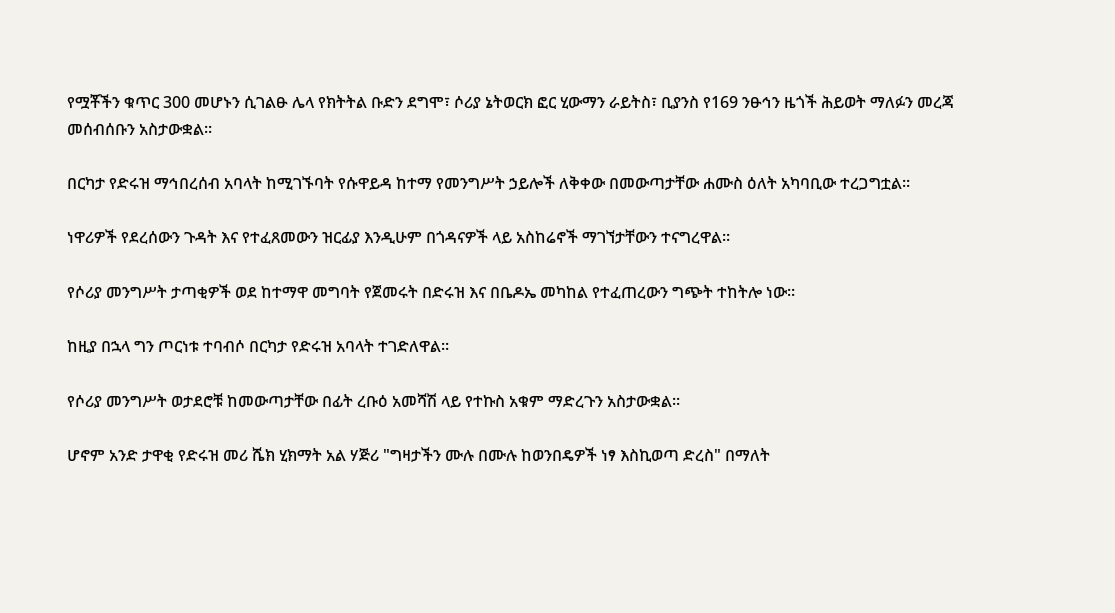የሟቾችን ቁጥር 300 መሆኑን ሲገልፁ ሌላ የክትትል ቡድን ደግሞ፣ ሶሪያ ኔትወርክ ፎር ሂውማን ራይትስ፣ ቢያንስ የ169 ንፁኅን ዜጎች ሕይወት ማለፉን መረጃ መሰብሰቡን አስታውቋል።

በርካታ የድሩዝ ማኅበረሰብ አባላት ከሚገኙባት የሱዋይዳ ከተማ የመንግሥት ኃይሎች ለቅቀው በመውጣታቸው ሐሙስ ዕለት አካባቢው ተረጋግቷል።

ነዋሪዎች የደረሰውን ጉዳት እና የተፈጸመውን ዝርፊያ እንዲሁም በጎዳናዎች ላይ አስከሬኖች ማገኘታቸውን ተናግረዋል።

የሶሪያ መንግሥት ታጣቂዎች ወደ ከተማዋ መግባት የጀመሩት በድሩዝ እና በቤዶኤ መካከል የተፈጠረውን ግጭት ተከትሎ ነው።

ከዚያ በኋላ ግን ጦርነቱ ተባብሶ በርካታ የድሩዝ አባላት ተገድለዋል።

የሶሪያ መንግሥት ወታደሮቹ ከመውጣታቸው በፊት ረቡዕ አመሻሽ ላይ የተኩስ አቁም ማድረጉን አስታውቋል።

ሆኖም አንድ ታዋቂ የድሩዝ መሪ ሼክ ሂክማት አል ሃጅሪ "ግዛታችን ሙሉ በሙሉ ከወንበዴዎች ነፃ እስኪወጣ ድረስ" በማለት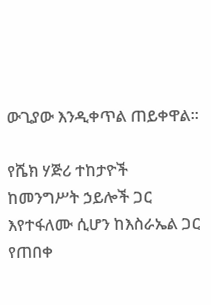ውጊያው እንዲቀጥል ጠይቀዋል።

የሼክ ሃጅሪ ተከታዮች ከመንግሥት ኃይሎች ጋር እየተፋለሙ ሲሆን ከእስራኤል ጋር የጠበቀ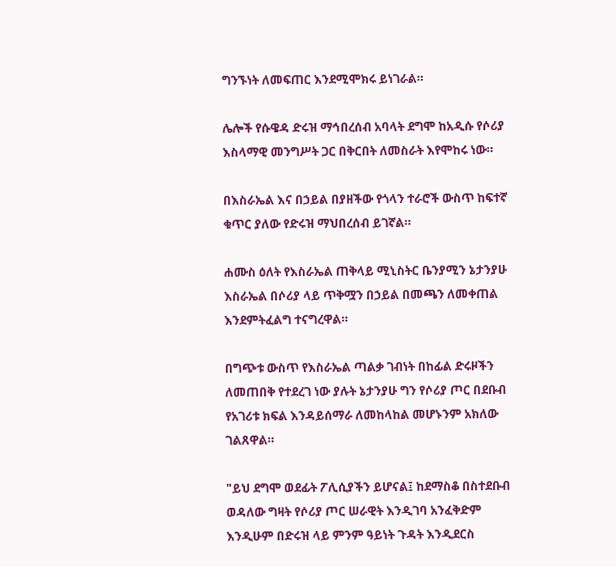ግንኙነት ለመፍጠር እንደሚሞክሩ ይነገራል።

ሌሎች የሱዌዳ ድሩዝ ማኅበረሰብ አባላት ደግሞ ከአዲሱ የሶሪያ እስላማዊ መንግሥት ጋር በቅርበት ለመስራት እየሞከሩ ነው።

በእስራኤል እና በኃይል በያዘችው የጎላን ተራሮች ውስጥ ከፍተኛ ቁጥር ያለው የድሩዝ ማህበረሰብ ይገኛል።

ሐሙስ ዕለት የእስራኤል ጠቅላይ ሚኒስትር ቤንያሚን ኔታንያሁ እስራኤል በሶሪያ ላይ ጥቅሟን በኃይል በመጫን ለመቀጠል እንደምትፈልግ ተናግረዋል።

በግጭቱ ውስጥ የእስራኤል ጣልቃ ገብነት በከፊል ድሩዞችን ለመጠበቅ የተደረገ ነው ያሉት ኔታንያሁ ግን የሶሪያ ጦር በደቡብ የአገሪቱ ክፍል እንዳይሰማራ ለመከላከል መሆኑንም አክለው ገልጸዋል።

"ይህ ደግሞ ወደፊት ፖሊሲያችን ይሆናል፤ ከደማስቆ በስተደቡብ ወዳለው ግዛት የሶሪያ ጦር ሠራዊት እንዲገባ አንፈቅድም እንዲሁም በድሩዝ ላይ ምንም ዓይነት ጉዳት እንዲደርስ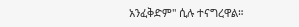አንፈቅድም" ሲሉ ተናግረዋል።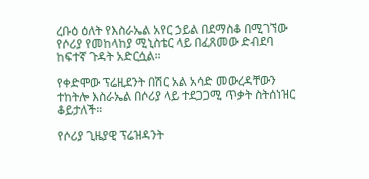ረቡዕ ዕለት የእስራኤል አየር ኃይል በደማስቆ በሚገኘው የሶሪያ የመከላከያ ሚኒስቴር ላይ በፈጸመው ድብደባ ከፍተኛ ጉዳት አድርሷል።

የቀድሞው ፕሬዚደንት በሽር አል አሳድ መውረዳቸውን ተከትሎ እስራኤል በሶሪያ ላይ ተደጋጋሚ ጥቃት ስትሰነዝር ቆይታለች።

የሶሪያ ጊዜያዊ ፕሬዝዳንት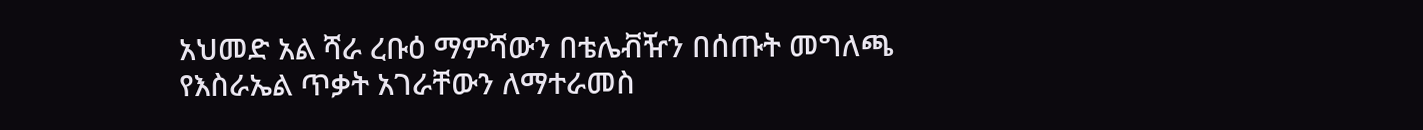አህመድ አል ሻራ ረቡዕ ማምሻውን በቴሌቭዥን በሰጡት መግለጫ የእስራኤል ጥቃት አገራቸውን ለማተራመስ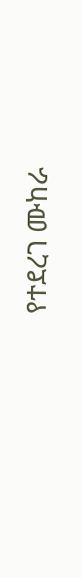የተደረገ ሙከራ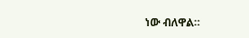ነው ብለዋል።